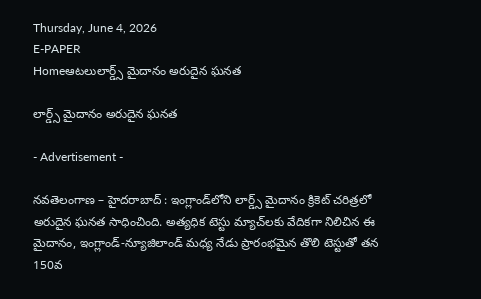Thursday, June 4, 2026
E-PAPER
Homeఆటలులార్డ్స్‌ మైదానం అరుదైన ఘనత

లార్డ్స్‌ మైదానం అరుదైన ఘనత

- Advertisement -

నవతెలంగాణ – హైదరాబాద్ : ఇంగ్లాండ్‌లోని లార్డ్స్ మైదానం క్రికెట్ చరిత్రలో అరుదైన ఘనత సాధించింది. అత్యధిక టెస్టు మ్యాచ్‌లకు వేదికగా నిలిచిన ఈ మైదానం, ఇంగ్లాండ్-న్యూజిలాండ్ మధ్య నేడు ప్రారంభమైన తొలి టెస్టుతో తన 150వ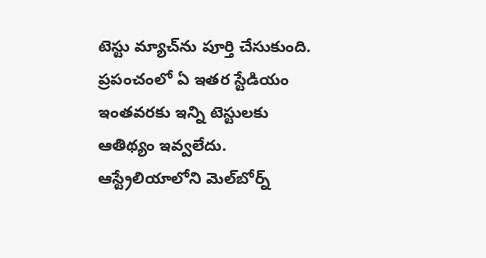టెస్టు మ్యాచ్‌ను పూర్తి చేసుకుంది. ప్రపంచంలో ఏ ఇతర స్టేడియం ఇంతవరకు ఇన్ని టెస్టులకు ఆతిథ్యం ఇవ్వలేదు. ఆస్ట్రేలియాలోని మెల్‌బోర్న్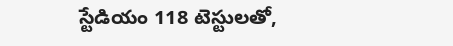స్టేడియం 118 టెస్టులతో,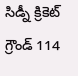సిడ్నీ క్రికెట్ గ్రౌండ్ 114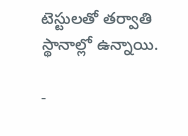టెస్టులతో తర్వాతి స్థానాల్లో ఉన్నాయి.

-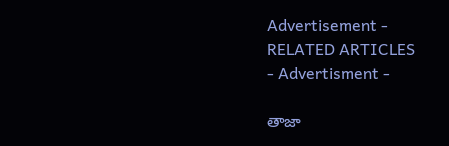Advertisement -
RELATED ARTICLES
- Advertisment -

తాజా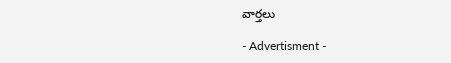వార్తలు

- Advertisment -